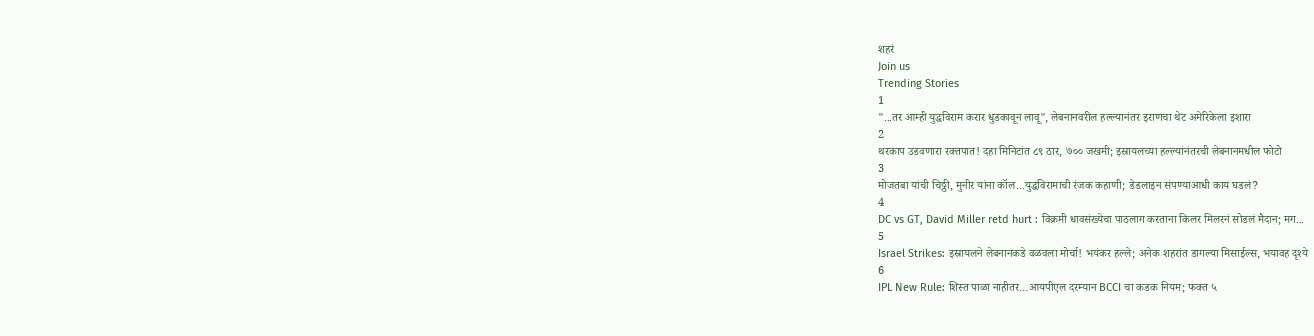शहरं
Join us
Trending Stories
1
"...तर आम्ही युद्धविराम करार धुडकावून लावू", लेबनानवरील हल्ल्यानंतर इराणचा थेट अमेरिकेला इशारा
2
थरकाप उडवणारा रक्तपात! दहा मिनिटांत ८९ ठार, ७०० जखमी; इस्रायलच्या हल्ल्यांनंतरची लेबनानमधील फोटो
3
मोजतबा यांची चिठ्ठी, मुनीर यांना कॉल...युद्धविरामाची रंजक कहाणी; डेडलाइन संपण्याआधी काय घडलं?
4
DC vs GT, David Miller retd hurt : विक्रमी धावसंख्येचा पाठलाग करताना किलर मिलरनं सोडलं मैदान; मग...
5
Israel Strikes: इस्रायलने लेबनानकडे वळवला मोर्चा! भयंकर हल्ले; अनेक शहरांत डागल्या मिसाईल्स, भयावह दृश्ये
6
IPL New Rule: शिस्त पाळा नाहीतर…आयपीएल दरम्यान BCCI चा कडक नियम; फक्त ५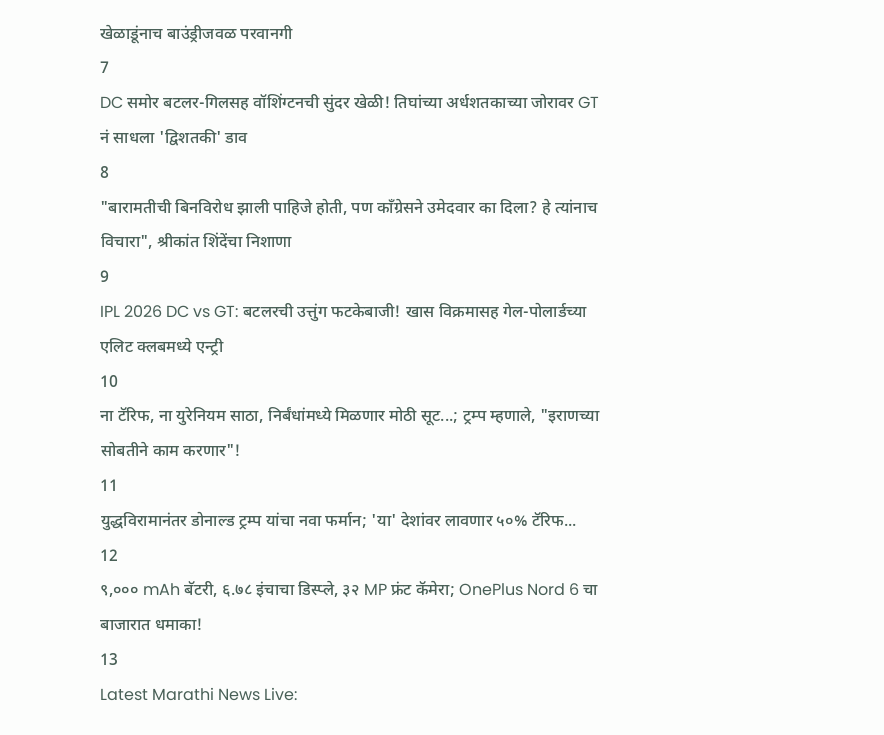खेळाडूंनाच बाउंड्रीजवळ परवानगी
7
DC समोर बटलर-गिलसह वॉशिंग्टनची सुंदर खेळी! तिघांच्या अर्धशतकाच्या जोरावर GT नं साधला 'द्विशतकी' डाव
8
"बारामतीची बिनविरोध झाली पाहिजे होती, पण काँग्रेसने उमेदवार का दिला? हे त्यांनाच विचारा", श्रीकांत शिंदेंचा निशाणा
9
IPL 2026 DC vs GT: बटलरची उत्तुंग फटकेबाजी! खास विक्रमासह गेल-पोलार्डच्या एलिट क्लबमध्ये एन्ट्री
10
ना टॅरिफ, ना युरेनियम साठा, निर्बंधांमध्ये मिळणार मोठी सूट...; ट्रम्प म्हणाले, "इराणच्या सोबतीने काम करणार"!
11
युद्धविरामानंतर डोनाल्ड ट्रम्प यांचा नवा फर्मान; 'या' देशांवर लावणार ५०% टॅरिफ...
12
९,००० mAh बॅटरी, ६.७८ इंचाचा डिस्प्ले, ३२ MP फ्रंट कॅमेरा; OnePlus Nord 6 चा बाजारात धमाका!
13
Latest Marathi News Live: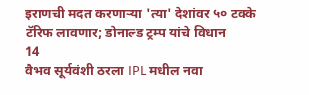इराणची मदत करणाऱ्या 'त्या' देशांवर ५० टक्के टॅरिफ लावणार; डोनाल्ड ट्रम्प यांचे विधान
14
वैभव सूर्यवंशी ठरला IPL मधील नवा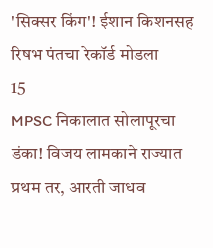'सिक्सर किंग'! ईशान किशनसह रिषभ पंतचा रेकॉर्ड मोडला
15
MPSC निकालात सोलापूरचा डंका! विजय लामकाने राज्यात प्रथम तर, आरती जाधव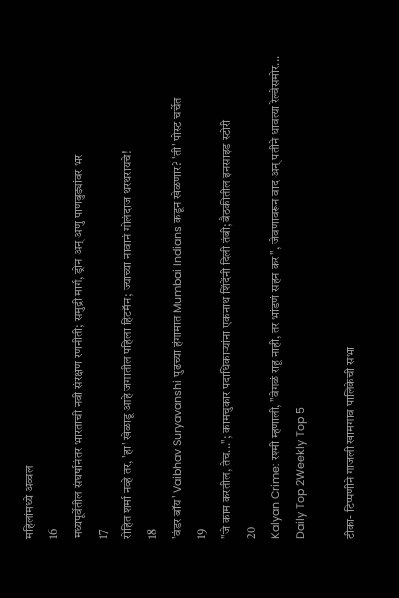महिलांमध्ये अव्वल
16
मध्यपूर्वेतील संघर्षानंतर भारताची नवी संरक्षण रणनीती; समुद्री मार्ग, ड्रोन अन् अणु पाणबुड्यांवर भर
17
रोहित शर्मा नव्हे तर, 'हा' खेळाडू आहे जगातील पहिला हिटमॅन; ज्याच्या नावानं गोलंदाज थरथरायचे!
18
'वंडर बॉय' Vaibhav Suryavanshi पुढच्या हंगामात Mumbai Indians कडून खेळणार? 'ती' पोस्ट चर्चेत
19
"जे काम करतील, तेच..."; कामचुकार पदाधिकाऱ्यांना एकनाथ शिंदेंनी दिली तंबी; बैठकीतील इनसाइड स्टोरी
20
Kalyan Crime: रश्मी म्हणाली, "वेगळं राहू नाही, तर भांडणं सहन कर", जेवणावरून वाद अन् पतीने धावत्या रेल्वेसमोर...
Daily Top 2Weekly Top 5

टीका- टिप्पणीने गाजली खामगाव पालिकेची सभा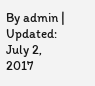By admin | Updated: July 2, 2017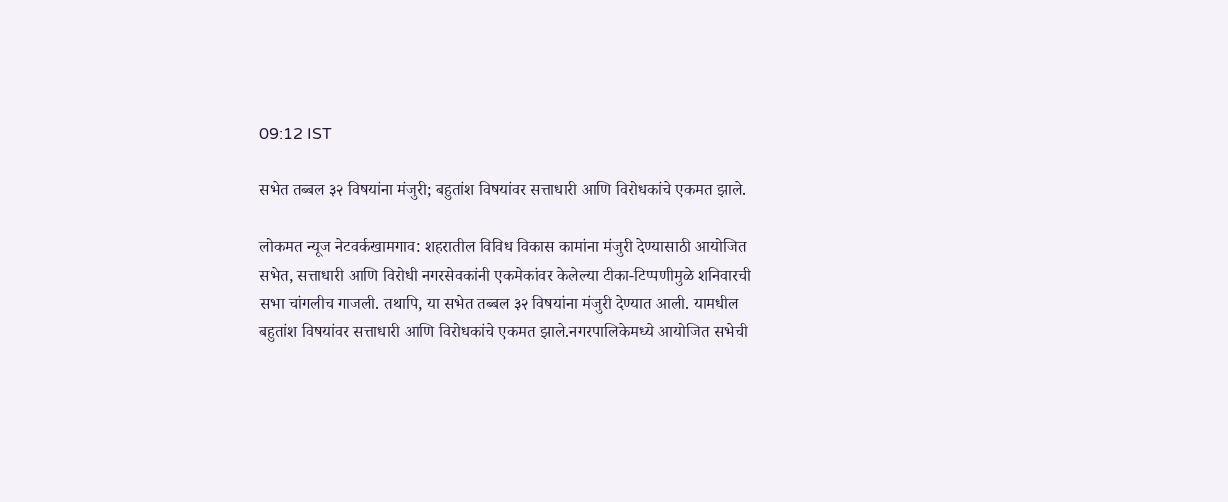09:12 IST

सभेत तब्बल ३२ विषयांना मंजुरी; बहुतांश विषयांवर सत्ताधारी आणि विरोधकांचे एकमत झाले.

लोकमत न्यूज नेटवर्कखामगाव: शहरातील विविध विकास कामांना मंजुरी देण्यासाठी आयोजित सभेत, सत्ताधारी आणि विरोधी नगरसेवकांनी एकमेकांवर केलेल्या टीका-टिप्पणीमुळे शनिवारची सभा चांगलीच गाजली. तथापि, या सभेत तब्बल ३२ विषयांना मंजुरी देण्यात आली. यामधील बहुतांश विषयांवर सत्ताधारी आणि विरोधकांचे एकमत झाले.नगरपालिकेमध्ये आयोजित सभेची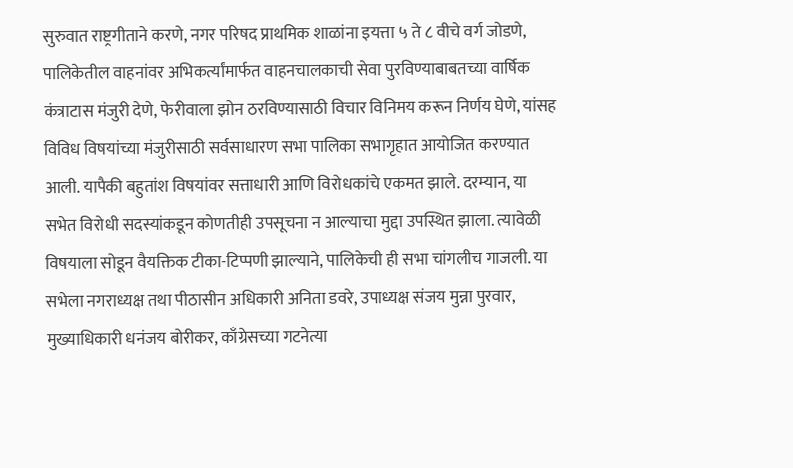सुरुवात राष्ट्रगीताने करणे, नगर परिषद प्राथमिक शाळांना इयत्ता ५ ते ८ वीचे वर्ग जोडणे, पालिकेतील वाहनांवर अभिकर्त्यांमार्फत वाहनचालकाची सेवा पुरविण्याबाबतच्या वार्षिक कंत्राटास मंजुरी देणे, फेरीवाला झोन ठरविण्यासाठी विचार विनिमय करून निर्णय घेणे, यांसह विविध विषयांच्या मंजुरीसाठी सर्वसाधारण सभा पालिका सभागृहात आयोजित करण्यात आली. यापैकी बहुतांश विषयांवर सत्ताधारी आणि विरोधकांचे एकमत झाले. दरम्यान, या सभेत विरोधी सदस्यांकडून कोणतीही उपसूचना न आल्याचा मुद्दा उपस्थित झाला. त्यावेळी विषयाला सोडून वैयक्तिक टीका-टिप्पणी झाल्याने, पालिकेची ही सभा चांगलीच गाजली. या सभेला नगराध्यक्ष तथा पीठासीन अधिकारी अनिता डवरे, उपाध्यक्ष संजय मुन्ना पुरवार, मुख्याधिकारी धनंजय बोरीकर, काँग्रेसच्या गटनेत्या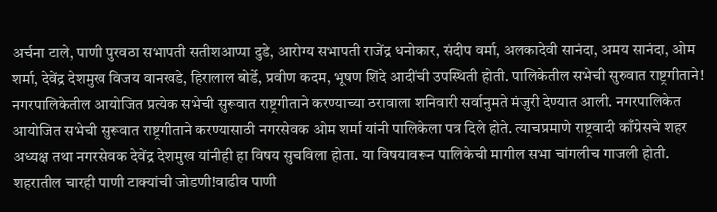अर्चना टाले, पाणी पुरवठा सभापती सतीशआप्पा दुडे, आरोग्य सभापती राजेंद्र धनोकार, संदीप वर्मा, अलकादेवी सानंदा, अमय सानंदा, ओम शर्मा, देवेंद्र देशमुख विजय वानखडे, हिरालाल बोर्डे, प्रवीण कदम, भूषण शिंदे आदींची उपस्थिती होती. पालिकेतील सभेची सुरुवात राष्ट्रगीताने! नगरपालिकेतील आयोजित प्रत्येक सभेची सुरूवात राष्ट्रगीताने करण्याच्या ठरावाला शनिवारी सर्वानुमते मंजुरी देण्यात आली. नगरपालिकेत आयोजित सभेची सुरूवात राष्ट्रगीताने करण्यासाठी नगरसेवक ओम शर्मा यांनी पालिकेला पत्र दिले होते. त्याचप्रमाणे राष्ट्रवादी काँग्रेसचे शहर अध्यक्ष तथा नगरसेवक देवेंद्र देशमुख यांनीही हा विषय सुचविला होता. या विषयावरून पालिकेची मागील सभा चांगलीच गाजली होती. शहरातील चारही पाणी टाक्यांची जोडणी!वाढीव पाणी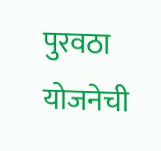पुरवठा योजनेची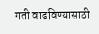गती वाढविण्यासाठी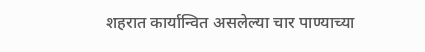शहरात कार्यान्वित असलेल्या चार पाण्याच्या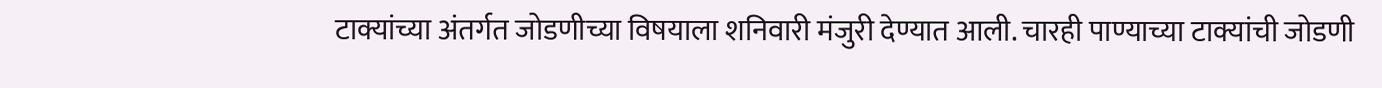टाक्यांच्या अंतर्गत जोडणीच्या विषयाला शनिवारी मंजुरी देण्यात आली. चारही पाण्याच्या टाक्यांची जोडणी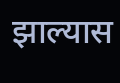झाल्यास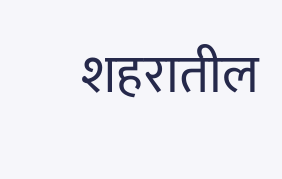शहरातील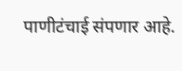पाणीटंचाई संपणार आहे.